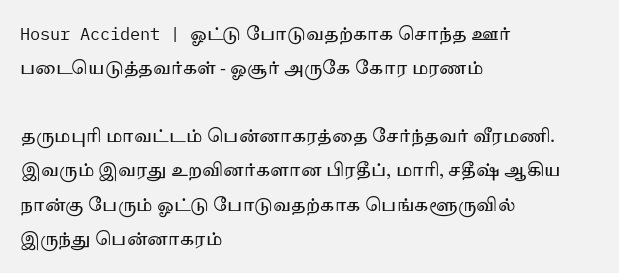Hosur Accident | ஓட்டு போடுவதற்காக சொந்த ஊர் படையெடுத்தவர்கள் - ஓசூர் அருகே கோர மரணம்

தருமபுரி மாவட்டம் பென்னாகரத்தை சேர்ந்தவர் வீரமணி. இவரும் இவரது உறவினர்களான பிரதீப், மாரி, சதீஷ் ஆகிய நான்கு பேரும் ஓட்டு போடுவதற்காக பெங்களூருவில் இருந்து பென்னாகரம்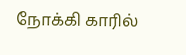நோக்கி காரில்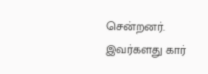சென்றனர். இவர்களது கார்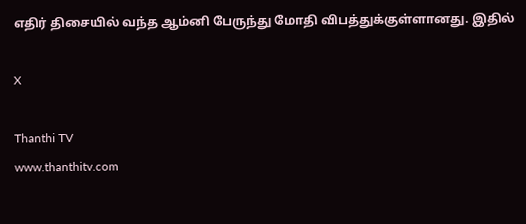எதிர் திசையில் வந்த ஆம்னி பேருந்து மோதி விபத்துக்குள்ளானது. இதில்

X

Thanthi TV
www.thanthitv.com